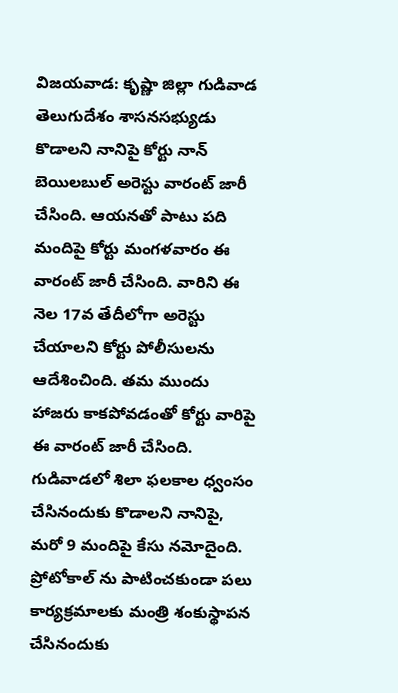విజయవాడ: కృష్ణా జిల్లా గుడివాడ తెలుగుదేశం శాసనసభ్యుడు కొడాలని నానిపై కోర్టు నాన్ బెయిలబుల్ అరెస్టు వారంట్ జారీ చేసింది. ఆయనతో పాటు పది మందిపై కోర్టు మంగళవారం ఈ వారంట్ జారీ చేసింది. వారిని ఈ నెల 17వ తేదీలోగా అరెస్టు చేయాలని కోర్టు పోలీసులను ఆదేశించింది. తమ ముందు హాజరు కాకపోవడంతో కోర్టు వారిపై ఈ వారంట్ జారీ చేసింది.
గుడివాడలో శిలా ఫలకాల ధ్వంసం చేసినందుకు కొడాలని నానిపై, మరో 9 మందిపై కేసు నమోదైంది. ప్రోటోకాల్ ను పాటించకుండా పలు కార్యక్రమాలకు మంత్రి శంకుస్థాపన చేసినందుకు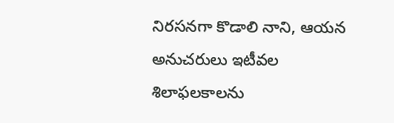నిరసనగా కొడాలి నాని, ఆయన అనుచరులు ఇటీవల శిలాఫలకాలను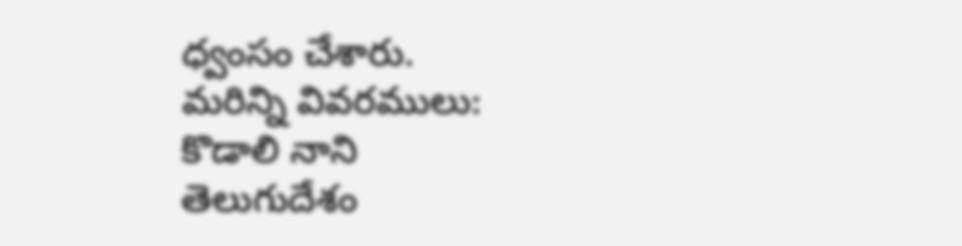ధ్వంసం చేశారు.
మరిన్ని వివరములు:
కొడాలి నాని
తెలుగుదేశం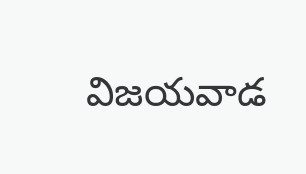విజయవాడ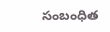సంబంధిత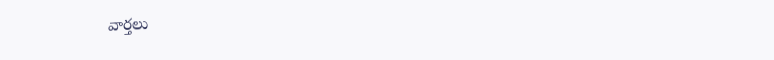వార్తలు